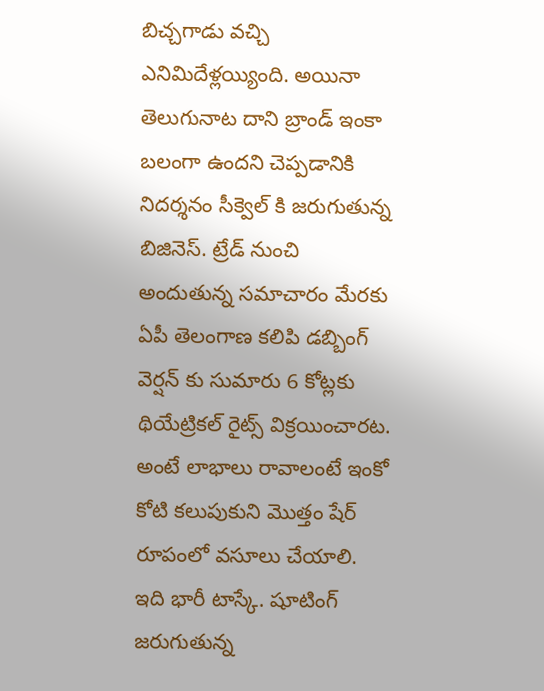బిచ్చగాడు వచ్చి ఎనిమిదేళ్లయ్యింది. అయినా తెలుగునాట దాని బ్రాండ్ ఇంకా బలంగా ఉందని చెప్పడానికి నిదర్శనం సీక్వెల్ కి జరుగుతున్న బిజినెస్. ట్రేడ్ నుంచి అందుతున్న సమాచారం మేరకు ఏపీ తెలంగాణ కలిపి డబ్బింగ్ వెర్షన్ కు సుమారు 6 కోట్లకు థియేట్రికల్ రైట్స్ విక్రయించారట. అంటే లాభాలు రావాలంటే ఇంకో కోటి కలుపుకుని మొత్తం షేర్ రూపంలో వసూలు చేయాలి. ఇది భారీ టాస్కే. షూటింగ్ జరుగుతున్న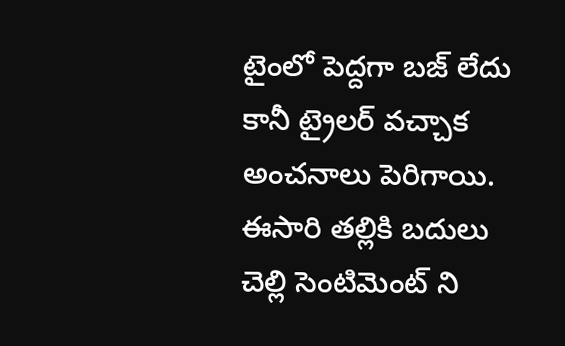టైంలో పెద్దగా బజ్ లేదు కానీ ట్రైలర్ వచ్చాక అంచనాలు పెరిగాయి. ఈసారి తల్లికి బదులు చెల్లి సెంటిమెంట్ ని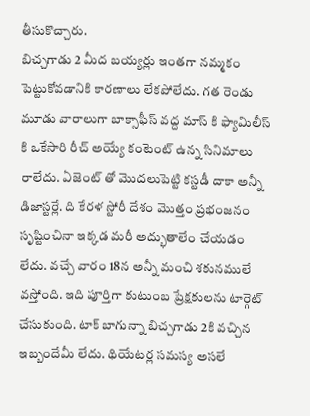తీసుకొచ్చారు.
బిచ్చగాడు 2 మీద బయ్యర్లు ఇంతగా నమ్మకం పెట్టుకోవడానికి కారణాలు లేకపోలేదు. గత రెండు మూడు వారాలుగా బాక్సాఫీస్ వద్ద మాస్ కి ఫ్యామిలీస్ కి ఒకేసారి రీచ్ అయ్యే కంటెంట్ ఉన్న సినిమాలు రాలేదు. ఏజెంట్ తో మొదలుపెట్టి కస్టడీ దాకా అన్నీ డిజాస్టర్లే. ది కేరళ స్టోరీ దేశం మొత్తం ప్రభంజనం సృష్టించినా ఇక్కడ మరీ అద్భుతాలేం చేయడం లేదు. వచ్చే వారం 18న అన్నీ మంచి శకునములే వస్తోంది. ఇది పూర్తిగా కుటుంబ ప్రేక్షకులను టార్గెట్ చేసుకుంది. టాక్ బాగున్నా బిచ్చగాడు 2కి వచ్చిన ఇబ్బందేమీ లేదు. థియేటర్ల సమస్య అసలే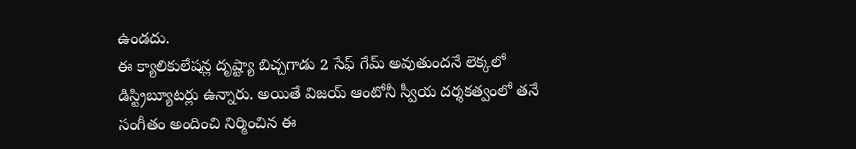ఉండదు.
ఈ క్యాలికులేషన్ల దృష్ట్యా బిచ్చగాడు 2 సేఫ్ గేమ్ అవుతుందనే లెక్కలో డిస్ట్రిబ్యూటర్లు ఉన్నారు. అయితే విజయ్ ఆంటోనీ స్వీయ దర్శకత్వంలో తనే సంగీతం అందించి నిర్మించిన ఈ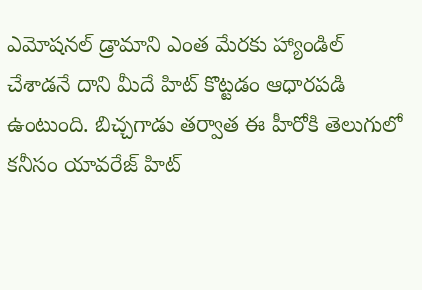ఎమోషనల్ డ్రామాని ఎంత మేరకు హ్యాండిల్ చేశాడనే దాని మీదే హిట్ కొట్టడం ఆధారపడి ఉంటుంది. బిచ్చగాడు తర్వాత ఈ హీరోకి తెలుగులో కనీసం యావరేజ్ హిట్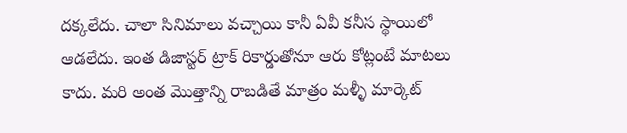దక్కలేదు. చాలా సినిమాలు వచ్చాయి కానీ ఏవీ కనీస స్థాయిలో ఆడలేదు. ఇంత డిజాస్టర్ ట్రాక్ రికార్డుతోనూ ఆరు కోట్లంటే మాటలు కాదు. మరి అంత మొత్తాన్ని రాబడితే మాత్రం మళ్ళీ మార్కెట్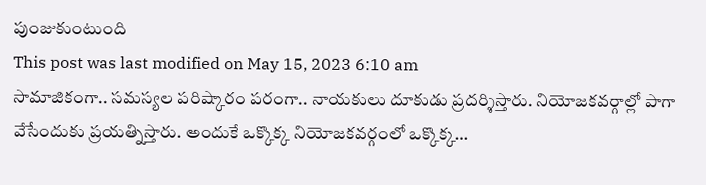పుంజుకుంటుంది
This post was last modified on May 15, 2023 6:10 am
సామాజికంగా.. సమస్యల పరిష్కారం పరంగా.. నాయకులు దూకుడు ప్రదర్శిస్తారు. నియోజకవర్గాల్లో పాగా వేసేందుకు ప్రయత్నిస్తారు. అందుకే ఒక్కొక్క నియోజకవర్గంలో ఒక్కొక్క…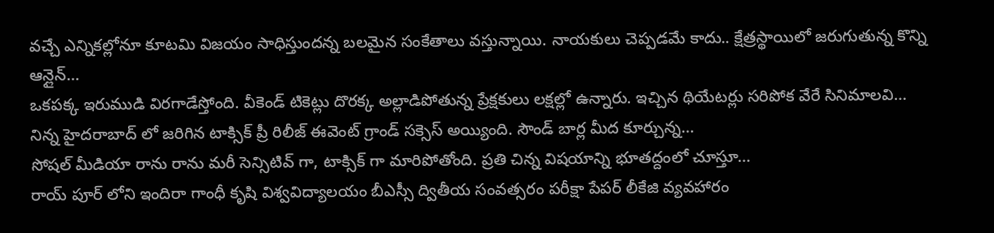వచ్చే ఎన్నికల్లోనూ కూటమి విజయం సాధిస్తుందన్న బలమైన సంకేతాలు వస్తున్నాయి. నాయకులు చెప్పడమే కాదు.. క్షేత్రస్థాయిలో జరుగుతున్న కొన్ని ఆన్లైన్…
ఒకపక్క ఇరుముడి విరగాడేస్తోంది. వీకెండ్ టికెట్లు దొరక్క అల్లాడిపోతున్న ప్రేక్షకులు లక్షల్లో ఉన్నారు. ఇచ్చిన థియేటర్లు సరిపోక వేరే సినిమాలవి…
నిన్న హైదరాబాద్ లో జరిగిన టాక్సిక్ ప్రీ రిలీజ్ ఈవెంట్ గ్రాండ్ సక్సెస్ అయ్యింది. సౌండ్ బార్ల మీద కూర్చున్న…
సోషల్ మీడియా రాను రాను మరీ సెన్సిటివ్ గా, టాక్సిక్ గా మారిపోతోంది. ప్రతి చిన్న విషయాన్ని భూతద్దంలో చూస్తూ…
రాయ్ పూర్ లోని ఇందిరా గాంధీ కృషి విశ్వవిద్యాలయం బీఎస్సీ ద్వితీయ సంవత్సరం పరీక్షా పేపర్ లీకేజి వ్యవహారం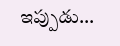ఇప్పుడు…